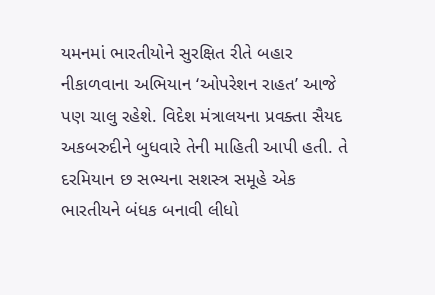યમનમાં ભારતીયોને સુરક્ષિત રીતે બહાર નીકાળવાના અભિયાન ‘ઓપરેશન રાહત’ આજે પણ ચાલુ રહેશે. વિદેશ મંત્રાલયના પ્રવક્તા સૈયદ અકબરુદીને બુધવારે તેની માહિતી આપી હતી. તે દરમિયાન છ સભ્યના સશસ્ત્ર સમૂહે એક ભારતીયને બંધક બનાવી લીધો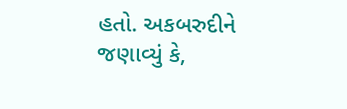હતો. અકબરુદીને જણાવ્યું કે,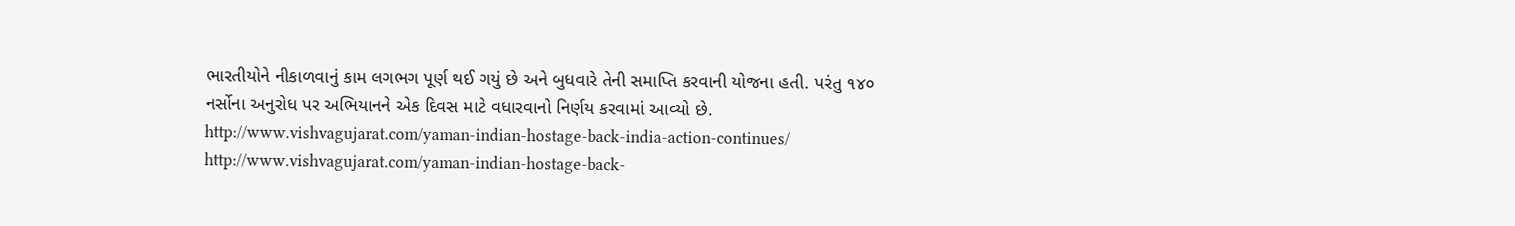ભારતીયોને નીકાળવાનું કામ લગભગ પૂર્ણ થઈ ગયું છે અને બુધવારે તેની સમાપ્તિ કરવાની યોજના હતી. પરંતુ ૧૪૦ નર્સોના અનુરોધ પર અભિયાનને એક દિવસ માટે વધારવાનો નિર્ણય કરવામાં આવ્યો છે.
http://www.vishvagujarat.com/yaman-indian-hostage-back-india-action-continues/
http://www.vishvagujarat.com/yaman-indian-hostage-back-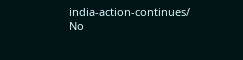india-action-continues/
No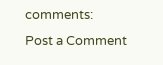comments:
Post a Comment